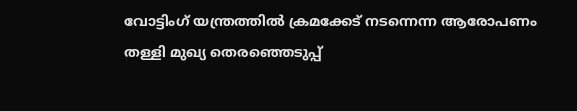വോട്ടിംഗ് യന്ത്രത്തില്‍ ക്രമക്കേട് നടന്നെന്ന ആരോപണം തള്ളി മുഖ്യ തെരഞ്ഞെടുപ്പ്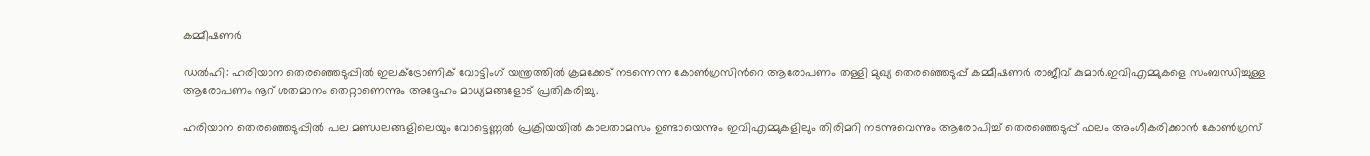കമ്മീഷണർ

ഡല്‍ഹി: ഹരിയാന തെരഞ്ഞെടുപ്പില്‍ ഇലക്‌ട്രോണിക് വോട്ടിംഗ് യന്ത്രത്തില്‍ ക്രമക്കേട് നടന്നെന്ന കോണ്‍ഗ്രസിന്‍റെ ആരോപണം തള്ളി മുഖ്യ തെരഞ്ഞെടുപ്പ് കമ്മീഷണർ രാജീവ് കുമാർ.ഇവിഎമ്മുകളെ സംബന്ധിച്ചുള്ള ആരോപണം നൂറ് ശതമാനം തെറ്റാണെന്നും അദ്ദേഹം മാധ്യമങ്ങളോട് പ്രതികരിച്ചു.

ഹരിയാന തെരഞ്ഞെടുപ്പില്‍ പല മണ്ഡലങ്ങളിലെയും വോട്ടെണ്ണല്‍ പ്രക്രിയയില്‍ കാലതാമസം ഉണ്ടായെന്നും ഇവിഎമ്മുകളിലും തിരിമറി നടന്നുവെന്നും ആരോപിച്ച്‌ തെരഞ്ഞെടുപ്പ് ഫലം അംഗീകരിക്കാൻ കോണ്‍ഗ്രസ്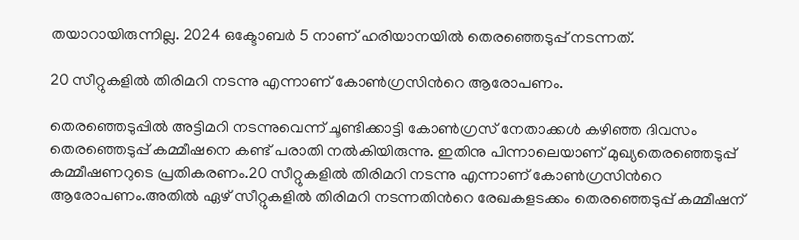തയാറായിരുന്നില്ല. 2024 ഒക്ടോബർ 5 നാണ് ഹരിയാനയിൽ തെരഞ്ഞെടുപ്പ് നടന്നത്.

20 സീറ്റുകളില്‍ തിരിമറി നടന്നു എന്നാണ് കോണ്‍ഗ്രസിന്‍റെ ആരോപണം.

തെരഞ്ഞെടുപ്പില്‍ അട്ടിമറി നടന്നുവെന്ന് ചൂണ്ടിക്കാട്ടി കോണ്‍ഗ്രസ് നേതാക്കള്‍ കഴിഞ്ഞ ദിവസം തെരഞ്ഞെടുപ്പ് കമ്മീഷനെ കണ്ട് പരാതി നല്‍കിയിരുന്നു. ഇതിനു പിന്നാലെയാണ് മുഖ്യതെരഞ്ഞെടുപ്പ് കമ്മീഷണറുടെ പ്രതികരണം.20 സീറ്റുകളില്‍ തിരിമറി നടന്നു എന്നാണ് കോണ്‍ഗ്രസിന്‍റെ ആരോപണം.അതില്‍ ഏഴ് സീറ്റുകളില്‍ തിരിമറി നടന്നതിന്‍റെ രേഖകളടക്കം തെരഞ്ഞെടുപ്പ് കമ്മീഷന്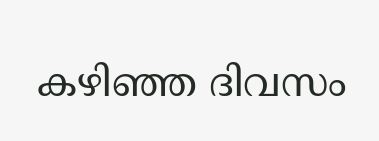കഴിഞ്ഞ ദിവസം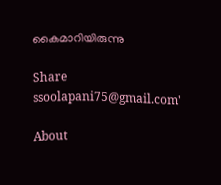കൈമാറിയിരുന്നു

Share
ssoolapani75@gmail.com'

About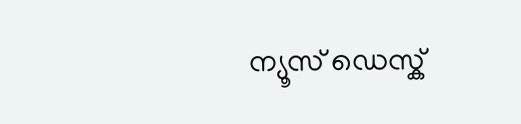ന്യൂസ് ഡെസ്ക്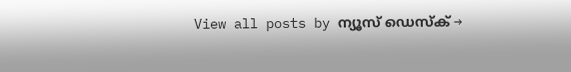View all posts by ന്യൂസ് ഡെസ്ക് →